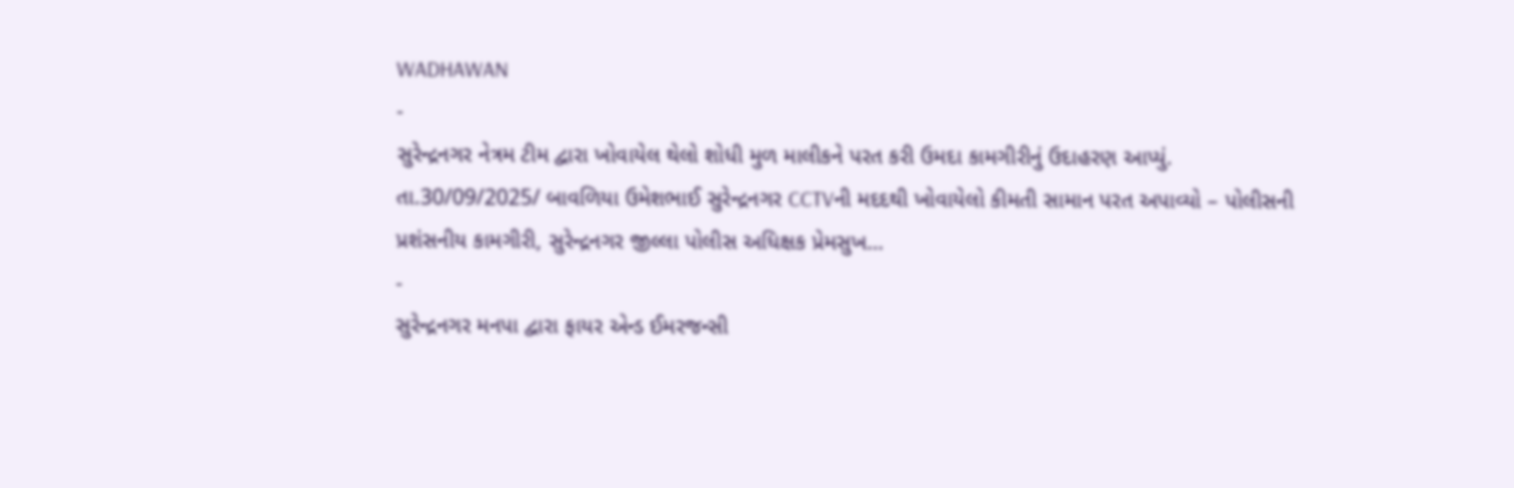WADHAWAN
-
સુરેન્દ્રનગર નેત્રમ ટીમ દ્વારા ખોવાયેલ થેલો શોધી મુળ માલીકને પરત કરી ઉમદા કામગીરીનું ઉદાહરણ આપ્યું.
તા.30/09/2025/ બાવળિયા ઉમેશભાઈ સુરેન્દ્રનગર CCTVની મદદથી ખોવાયેલો કીમતી સામાન પરત અપાવ્યો – પોલીસની પ્રશંસનીય કામગીરી, સુરેન્દ્રનગર જીલ્લા પોલીસ અધિક્ષક પ્રેમસુખ…
-
સુરેન્દ્રનગર મનપા દ્વારા ફાયર એન્ડ ઈમરજન્સી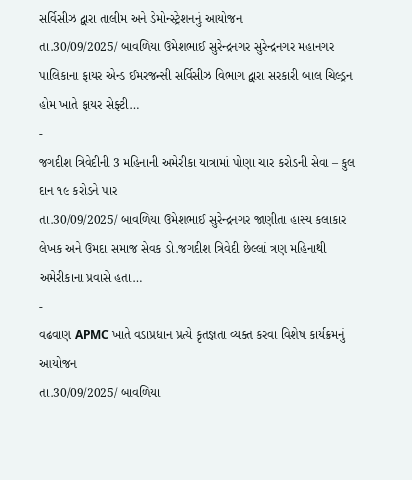સર્વિસીઝ દ્વારા તાલીમ અને ડેમોન્સ્ટ્રેશનનું આયોજન
તા.30/09/2025/ બાવળિયા ઉમેશભાઈ સુરેન્દ્રનગર સુરેન્દ્રનગર મહાનગર પાલિકાના ફાયર એન્ડ ઈમરજન્સી સર્વિસીઝ વિભાગ દ્વારા સરકારી બાલ ચિલ્ડ્રન હોમ ખાતે ફાયર સેફ્ટી…
-
જગદીશ ત્રિવેદીની 3 મહિનાની અમેરીકા યાત્રામાં પોણા ચાર કરોડની સેવા – કુલ દાન ૧૯ કરોડને પાર
તા.30/09/2025/ બાવળિયા ઉમેશભાઈ સુરેન્દ્રનગર જાણીતા હાસ્ય કલાકાર લેખક અને ઉમદા સમાજ સેવક ડો.જગદીશ ત્રિવેદી છેલ્લાં ત્રણ મહિનાથી અમેરીકાના પ્રવાસે હતા…
-
વઢવાણ APMC ખાતે વડાપ્રધાન પ્રત્યે કૃતજ્ઞતા વ્યક્ત કરવા વિશેષ કાર્યક્રમનું આયોજન
તા.30/09/2025/ બાવળિયા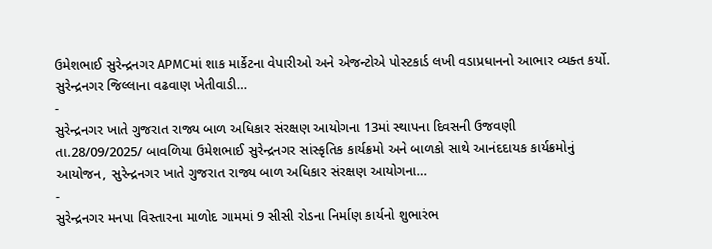ઉમેશભાઈ સુરેન્દ્રનગર APMCમાં શાક માર્કેટના વેપારીઓ અને એજન્ટોએ પોસ્ટકાર્ડ લખી વડાપ્રધાનનો આભાર વ્યક્ત કર્યો. સુરેન્દ્રનગર જિલ્લાના વઢવાણ ખેતીવાડી…
-
સુરેન્દ્રનગર ખાતે ગુજરાત રાજ્ય બાળ અધિકાર સંરક્ષણ આયોગના 13માં સ્થાપના દિવસની ઉજવણી
તા.28/09/2025/ બાવળિયા ઉમેશભાઈ સુરેન્દ્રનગર સાંસ્કૃતિક કાર્યક્રમો અને બાળકો સાથે આનંદદાયક કાર્યક્રમોનું આયોજન, સુરેન્દ્રનગર ખાતે ગુજરાત રાજ્ય બાળ અધિકાર સંરક્ષણ આયોગના…
-
સુરેન્દ્રનગર મનપા વિસ્તારના માળોદ ગામમાં 9 સીસી રોડના નિર્માણ કાર્યનો શુભારંભ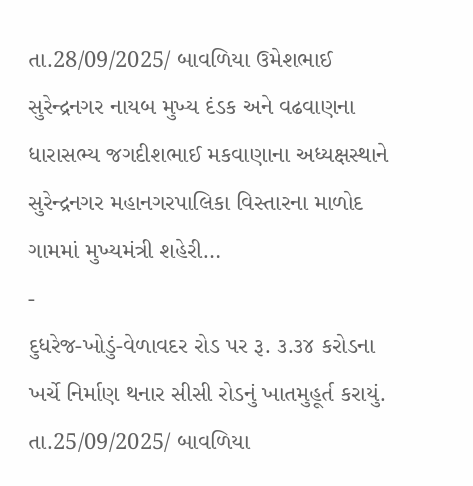તા.28/09/2025/ બાવળિયા ઉમેશભાઈ સુરેન્દ્રનગર નાયબ મુખ્ય દંડક અને વઢવાણના ધારાસભ્ય જગદીશભાઈ મકવાણાના અધ્યક્ષસ્થાને સુરેન્દ્રનગર મહાનગરપાલિકા વિસ્તારના માળોદ ગામમાં મુખ્યમંત્રી શહેરી…
-
દુધરેજ-ખોડું-વેળાવદર રોડ પર રૂ. ૩.૩૪ કરોડના ખર્ચે નિર્માણ થનાર સીસી રોડનું ખાતમુહૂર્ત કરાયું.
તા.25/09/2025/ બાવળિયા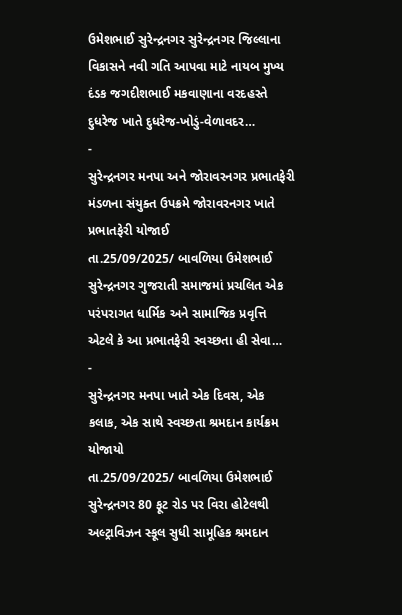ઉમેશભાઈ સુરેન્દ્રનગર સુરેન્દ્રનગર જિલ્લાના વિકાસને નવી ગતિ આપવા માટે નાયબ મુખ્ય દંડક જગદીશભાઈ મકવાણાના વરદહસ્તે દુધરેજ ખાતે દુધરેજ-ખોડું-વેળાવદર…
-
સુરેન્દ્રનગર મનપા અને જોરાવરનગર પ્રભાતફેરી મંડળના સંયુક્ત ઉપક્રમે જોરાવરનગર ખાતે પ્રભાતફેરી યોજાઈ
તા.25/09/2025/ બાવળિયા ઉમેશભાઈ સુરેન્દ્રનગર ગુજરાતી સમાજમાં પ્રચલિત એક પરંપરાગત ધાર્મિક અને સામાજિક પ્રવૃત્તિ એટલે કે આ પ્રભાતફેરી સ્વચ્છતા હી સેવા…
-
સુરેન્દ્રનગર મનપા ખાતે એક દિવસ, એક કલાક, એક સાથે સ્વચ્છતા શ્રમદાન કાર્યક્રમ યોજાયો
તા.25/09/2025/ બાવળિયા ઉમેશભાઈ સુરેન્દ્રનગર 80 ફૂટ રોડ પર વિરા હોટેલથી અલ્ટ્રાવિઝન સ્કૂલ સુધી સામૂહિક શ્રમદાન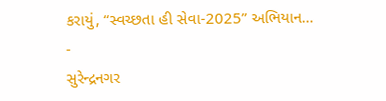કરાયું, “સ્વચ્છતા હી સેવા-2025” અભિયાન…
-
સુરેન્દ્રનગર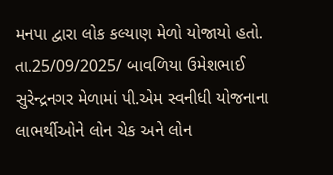મનપા દ્વારા લોક કલ્યાણ મેળો યોજાયો હતો.
તા.25/09/2025/ બાવળિયા ઉમેશભાઈ સુરેન્દ્રનગર મેળામાં પી.એમ સ્વનીધી યોજનાના લાભર્થીઓને લોન ચેક અને લોન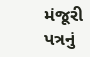મંજૂરી પત્રનું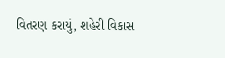વિતરણ કરાયું, શહેરી વિકાસ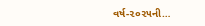વર્ષ-૨૦૨૫ની…